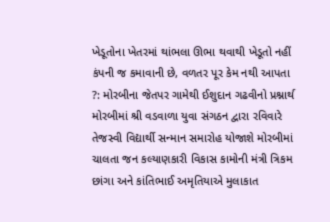ખેડૂતોના ખેતરમાં થાંભલા ઊભા થવાથી ખેડૂતો નહીં કંપની જ કમાવાની છે, વળતર પૂર કેમ નથી આપતા ?: મોરબીના જેતપર ગામેથી ઈશુદાન ગઢવીનો પ્રશ્નાર્થ મોરબીમાં શ્રી વડવાળા યુવા સંગઠન દ્વારા રવિવારે તેજસ્વી વિદ્યાર્થી સન્માન સમારોહ યોજાશે મોરબીમાં ચાલતા જન કલ્યાણકારી વિકાસ કામોની મંત્રી ત્રિકમ છાંગા અને કાંતિભાઈ અમૃતિયાએ મુલાકાત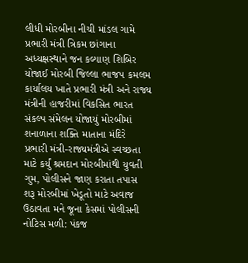લીધી મોરબીના નીચી માંડલ ગામે પ્રભારી મંત્રી ત્રિકમ છાંગાના અધ્યક્ષસ્થાને જન કલ્યાણ શિબિર યોજાઈ મોરબી જિલ્લા ભાજપ કમલમ કાર્યાલય ખાતે પ્રભારી મંત્રી અને રાજ્ય મંત્રીની હાજરીમાં વિકસિત ભારત સંકલ્પ સંમેલન યોજાયું મોરબીમાં શનાળાના શક્તિ માતાના મંદિરે પ્રભારી મંત્રી-રાજ્યમંત્રીએ સ્વચ્છતા માટે કર્યું શ્રમદાન મોરબીમાંથી યુવતી ગુમ, પોલીસને જાણ કરાતા તપાસ શરૂ મોરબીમાં ખેડૂતો માટે અવાજ ઉઠાવતા મને જૂના કેસમાં પોલીસની નોટિસ મળી: પંકજ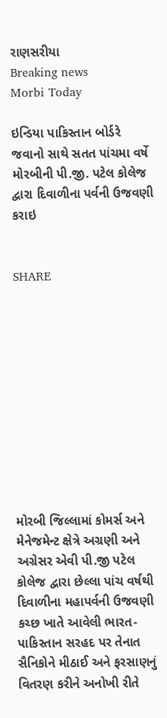રાણસરીયા
Breaking news
Morbi Today

ઇન્ડિયા પાકિસ્તાન બોર્ડરે જવાનો સાથે સતત પાંચમા વર્ષે મોરબીની પી.જી. પટેલ કોલેજ દ્વારા દિવાળીના પર્વની ઉજવણી કરાઇ


SHARE











મોરબી જિલ્લામાં કોમર્સ અને મેનેજમેન્ટ ક્ષેત્રે અગ્રણી અને અગ્રેસર એવી પી.જી પટેલ કોલેજ દ્વારા છેલ્લા પાંચ વર્ષથી દિવાળીના મહાપર્વની ઉજવણી કચ્છ ખાતે આવેલી ભારત-પાકિસ્તાન સરહદ પર તેનાત સૈનિકોને મીઠાઈ અને ફરસાણનું વિતરણ કરીને અનોખી રીતે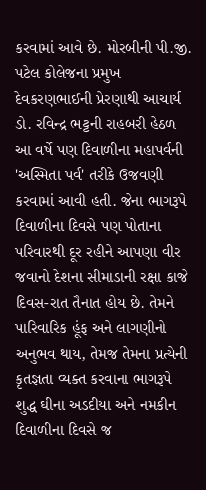કરવામાં આવે છે. મોરબીની પી.જી. પટેલ કોલેજના પ્રમુખ દેવકરણભાઈની પ્રેરણાથી આચાર્ય ડો. રવિન્દ્ર ભટ્ટની રાહબરી હેઠળ આ વર્ષે પણ દિવાળીના મહાપર્વની 'અસ્મિતા પર્વ' તરીકે ઉજવણી કરવામાં આવી હતી. જેના ભાગરૂપે દિવાળીના દિવસે પણ પોતાના પરિવારથી દૂર રહીને આપણા વીર જવાનો દેશના સીમાડાની રક્ષા કાજે દિવસ-રાત તૈનાત હોય છે. તેમને પારિવારિક હૂંફ અને લાગણીનો અનુભવ થાય, તેમજ તેમના પ્રત્યેની કૃતજ્ઞતા વ્યક્ત કરવાના ભાગરૂપે શુદ્ધ ઘીના અડદીયા અને નમકીન દિવાળીના દિવસે જ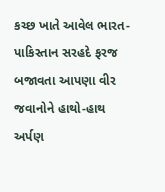કચ્છ ખાતે આવેલ ભારત-પાકિસ્તાન સરહદે ફરજ બજાવતા આપણા વીર જવાનોને હાથો-હાથ અર્પણ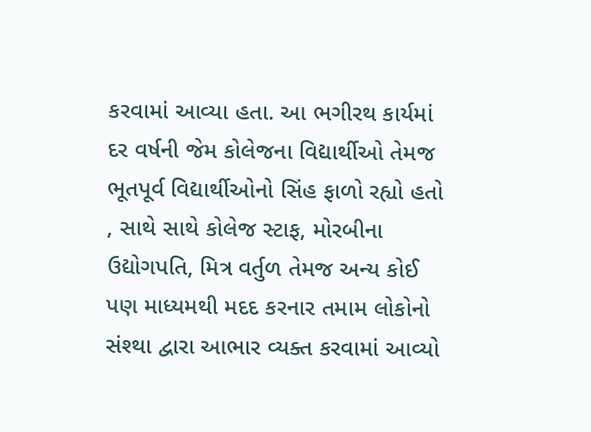કરવામાં આવ્યા હતા. આ ભગીરથ કાર્યમાં દર વર્ષની જેમ કોલેજના વિદ્યાર્થીઓ તેમજ ભૂતપૂર્વ વિદ્યાર્થીઓનો સિંહ ફાળો રહ્યો હતો , સાથે સાથે કોલેજ સ્ટાફ, મોરબીના ઉદ્યોગપતિ, મિત્ર વર્તુળ તેમજ અન્ય કોઈ પણ માધ્યમથી મદદ કરનાર તમામ લોકોનો સંશ્થા દ્વારા આભાર વ્યક્ત કરવામાં આવ્યો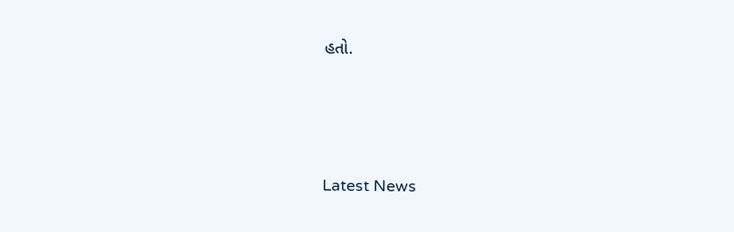હતો.






Latest News